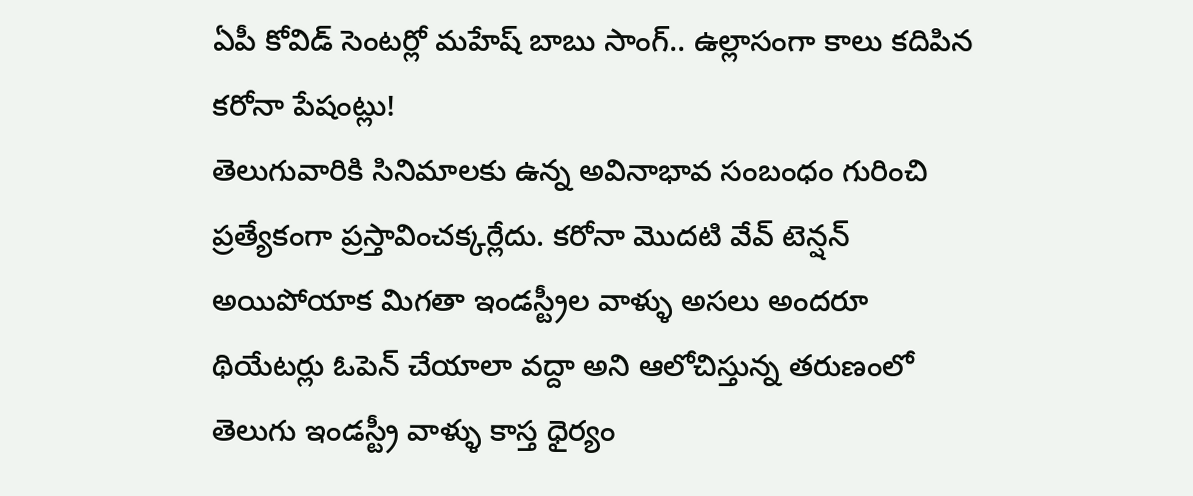ఏపీ కోవిడ్ సెంటర్లో మహేష్ బాబు సాంగ్.. ఉల్లాసంగా కాలు కదిపిన కరోనా పేషంట్లు!
తెలుగువారికి సినిమాలకు ఉన్న అవినాభావ సంబంధం గురించి ప్రత్యేకంగా ప్రస్తావించక్కర్లేదు. కరోనా మొదటి వేవ్ టెన్షన్ అయిపోయాక మిగతా ఇండస్ట్రీల వాళ్ళు అసలు అందరూ థియేటర్లు ఓపెన్ చేయాలా వద్దా అని ఆలోచిస్తున్న తరుణంలో తెలుగు ఇండస్ట్రీ వాళ్ళు కాస్త ధైర్యం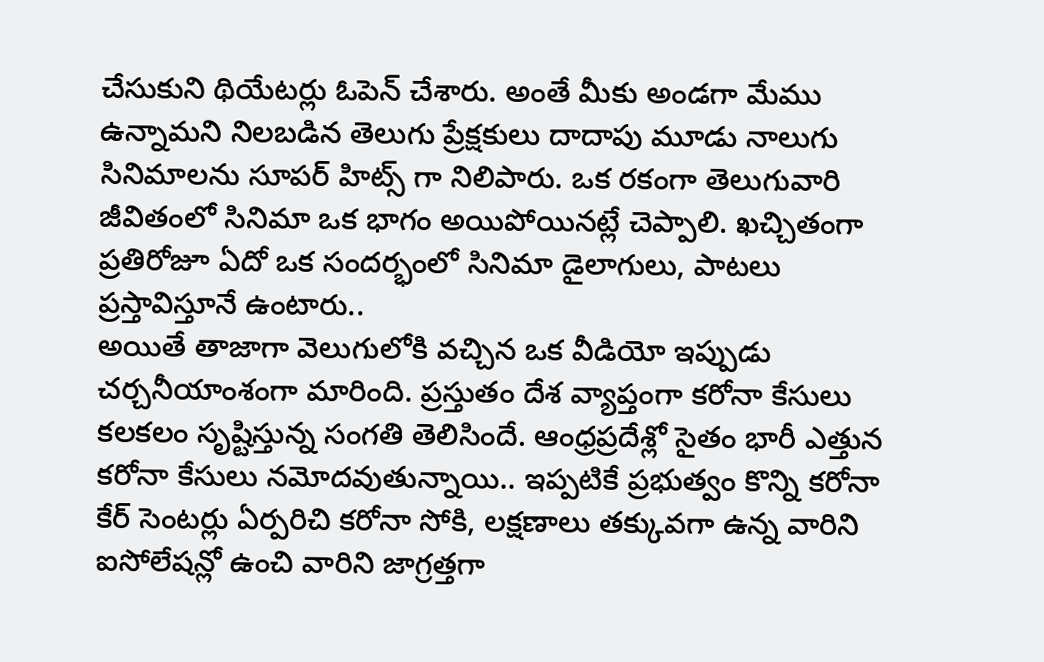చేసుకుని థియేటర్లు ఓపెన్ చేశారు. అంతే మీకు అండగా మేము ఉన్నామని నిలబడిన తెలుగు ప్రేక్షకులు దాదాపు మూడు నాలుగు సినిమాలను సూపర్ హిట్స్ గా నిలిపారు. ఒక రకంగా తెలుగువారి జీవితంలో సినిమా ఒక భాగం అయిపోయినట్లే చెప్పాలి. ఖచ్చితంగా ప్రతిరోజూ ఏదో ఒక సందర్భంలో సినిమా డైలాగులు, పాటలు ప్రస్తావిస్తూనే ఉంటారు..
అయితే తాజాగా వెలుగులోకి వచ్చిన ఒక వీడియో ఇప్పుడు చర్చనీయాంశంగా మారింది. ప్రస్తుతం దేశ వ్యాప్తంగా కరోనా కేసులు కలకలం సృష్టిస్తున్న సంగతి తెలిసిందే. ఆంధ్రప్రదేశ్లో సైతం భారీ ఎత్తున కరోనా కేసులు నమోదవుతున్నాయి.. ఇప్పటికే ప్రభుత్వం కొన్ని కరోనా కేర్ సెంటర్లు ఏర్పరిచి కరోనా సోకి, లక్షణాలు తక్కువగా ఉన్న వారిని ఐసోలేషన్లో ఉంచి వారిని జాగ్రత్తగా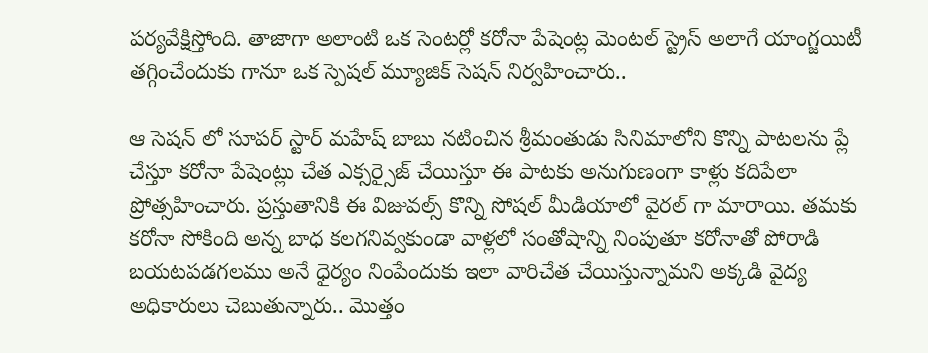పర్యవేక్షిస్తోంది. తాజాగా అలాంటి ఒక సెంటర్లో కరోనా పేషెంట్ల మెంటల్ స్ట్రెస్ అలాగే యాంగ్జయిటీ తగ్గించేందుకు గానూ ఒక స్పెషల్ మ్యూజిక్ సెషన్ నిర్వహించారు..

ఆ సెషన్ లో సూపర్ స్టార్ మహేష్ బాబు నటించిన శ్రీమంతుడు సినిమాలోని కొన్ని పాటలను ప్లే చేస్తూ కరోనా పేషెంట్లు చేత ఎక్సర్సైజ్ చేయిస్తూ ఈ పాటకు అనుగుణంగా కాళ్లు కదిపేలా ప్రోత్సహించారు. ప్రస్తుతానికి ఈ విజువల్స్ కొన్ని సోషల్ మీడియాలో వైరల్ గా మారాయి. తమకు కరోనా సోకింది అన్న బాధ కలగనివ్వకుండా వాళ్లలో సంతోషాన్ని నింపుతూ కరోనాతో పోరాడి బయటపడగలము అనే ధైర్యం నింపేందుకు ఇలా వారిచేత చేయిస్తున్నామని అక్కడి వైద్య అధికారులు చెబుతున్నారు.. మొత్తం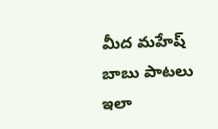మీద మహేష్ బాబు పాటలు ఇలా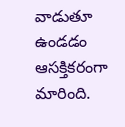వాడుతూ ఉండడం ఆసక్తికరంగా మారింది.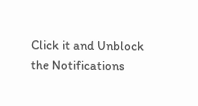Click it and Unblock the Notifications